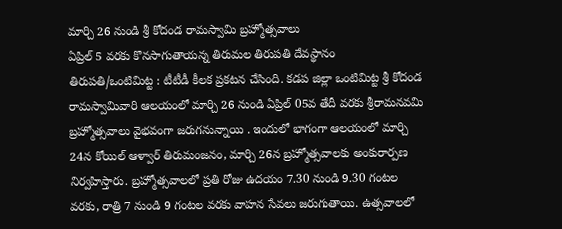మార్చి 26 నుండి శ్రీ కోదండ రామస్వామి బ్రహ్మోత్సవాలు
ఏప్రిల్ 5 వరకు కొనసాగుతాయన్న తిరుమల తిరుపతి దేవస్థానం
తిరుపతి/ఒంటిమిట్ట : టీటీడీ కీలక ప్రకటన చేసింది. కడప జిల్లా ఒంటిమిట్ట శ్రీ కోదండ రామస్వామివారి ఆలయంలో మార్చి 26 నుండి ఏప్రిల్ 05వ తేదీ వరకు శ్రీరామనవమి బ్రహ్మోత్సవాలు వైభవంగా జరుగనున్నాయి . ఇందులో భాగంగా ఆలయంలో మార్చి 24న కోయిల్ ఆళ్వార్ తిరుమంజనం, మార్చి 26న బ్రహ్మోత్సవాలకు అంకురార్పణ నిర్వహిస్తారు. బ్రహ్మోత్సవాలలో ప్రతి రోజు ఉదయం 7.30 నుండి 9.30 గంటల వరకు, రాత్రి 7 నుండి 9 గంటల వరకు వాహన సేవలు జరుగుతాయి. ఉత్సవాలలో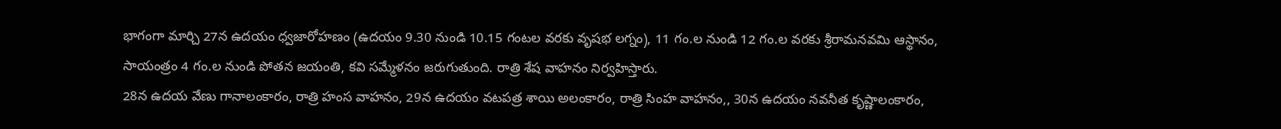భాగంగా మార్చి 27న ఉదయం ధ్వజారోహణం (ఉదయం 9.30 నుండి 10.15 గంటల వరకు వృషభ లగ్నం), 11 గం.ల నుండి 12 గం.ల వరకు శ్రీరామనవమి ఆస్థానం, సాయంత్రం 4 గం.ల నుండి పోతన జయంతి, కవి సమ్మేళనం జరుగుతుంది. రాత్రి శేష వాహనం నిర్వహిస్తారు.
28న ఉదయ వేణు గానాలంకారం, రాత్రి హంస వాహనం, 29న ఉదయం వటపత్ర శాయి అలంకారం, రాత్రి సింహ వాహనం,, 30న ఉదయం నవనీత కృష్ణాలంకారం,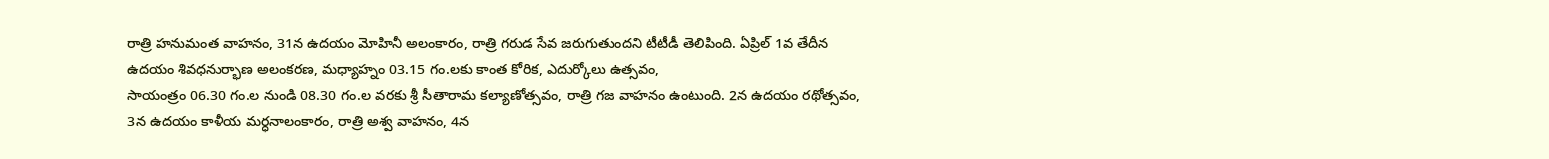రాత్రి హనుమంత వాహనం, 31న ఉదయం మోహినీ అలంకారం, రాత్రి గరుడ సేవ జరుగుతుందని టీటీడీ తెలిపింది. ఏప్రిల్ 1వ తేదీన ఉదయం శివధనుర్భాణ అలంకరణ, మధ్యాహ్నం 03.15 గం.లకు కాంత కోరిక, ఎదుర్కోలు ఉత్సవం,
సాయంత్రం 06.30 గం.ల నుండి 08.30 గం.ల వరకు శ్రీ సీతారామ కల్యాణోత్సవం, రాత్రి గజ వాహనం ఉంటుంది. 2న ఉదయం రథోత్సవం, 3న ఉదయం కాళీయ మర్ధనాలంకారం, రాత్రి అశ్వ వాహనం, 4న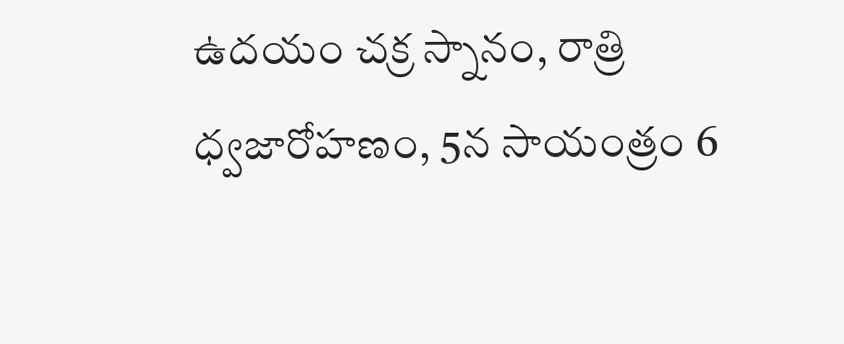ఉదయం చక్ర స్నానం, రాత్రి ధ్వజారోహణం, 5న సాయంత్రం 6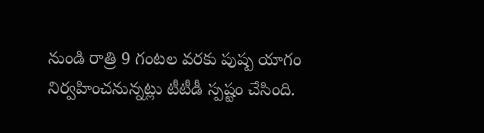నుండి రాత్రి 9 గంటల వరకు పుష్ప యాగం నిర్వహించనున్నట్లు టీటీడీ స్పష్టం చేసింది.